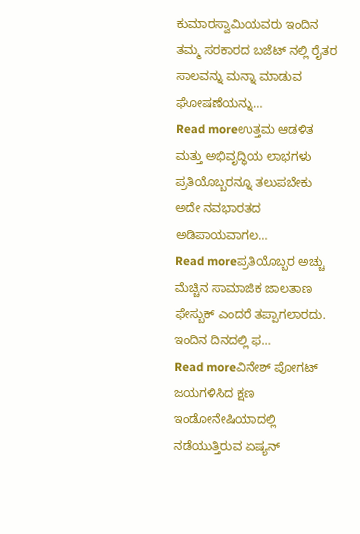ಕುಮಾರಸ್ವಾಮಿಯವರು ಇಂದಿನ ತಮ್ಮ ಸರಕಾರದ ಬಜೆಟ್ ನಲ್ಲಿ ರೈತರ ಸಾಲವನ್ನು ಮನ್ನಾ ಮಾಡುವ ಘೋಷಣೆಯನ್ನು…
Read moreಉತ್ತಮ ಆಡಳಿತ ಮತ್ತು ಅಭಿವೃದ್ಧಿಯ ಲಾಭಗಳು ಪ್ರತಿಯೊಬ್ಬರನ್ನೂ ತಲುಪಬೇಕು ಅದೇ ನವಭಾರತದ ಅಡಿಪಾಯವಾಗಲ…
Read moreಪ್ರತಿಯೊಬ್ಬರ ಅಚ್ಚು ಮೆಚ್ಚಿನ ಸಾಮಾಜಿಕ ಜಾಲತಾಣ ಫೇಸ್ಬುಕ್ ಎಂದರೆ ತಪ್ಪಾಗಲಾರದು. ಇಂದಿನ ದಿನದಲ್ಲಿ ಫ…
Read moreವಿನೇಶ್ ಪೋಗಟ್ ಜಯಗಳಿಸಿದ ಕ್ಷಣ ಇಂಡೋನೇಷಿಯಾದಲ್ಲಿ ನಡೆಯುತ್ತಿರುವ ಏಷ್ಯನ್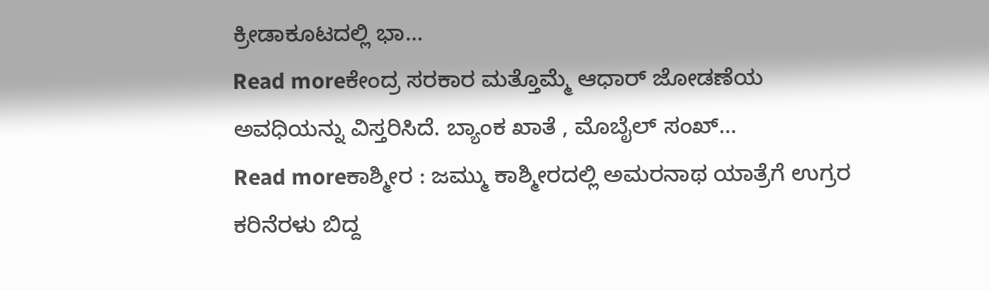ಕ್ರೀಡಾಕೂಟದಲ್ಲಿ ಭಾ…
Read moreಕೇಂದ್ರ ಸರಕಾರ ಮತ್ತೊಮ್ಮೆ ಆಧಾರ್ ಜೋಡಣೆಯ ಅವಧಿಯನ್ನು ವಿಸ್ತರಿಸಿದೆ. ಬ್ಯಾಂಕ ಖಾತೆ , ಮೊಬೈಲ್ ಸಂಖ್…
Read moreಕಾಶ್ಮೀರ : ಜಮ್ಮು ಕಾಶ್ಮೀರದಲ್ಲಿ ಅಮರನಾಥ ಯಾತ್ರೆಗೆ ಉಗ್ರರ ಕರಿನೆರಳು ಬಿದ್ದ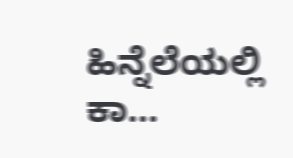ಹಿನ್ನೆಲೆಯಲ್ಲಿ ಕಾ…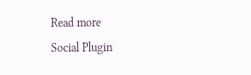Read more
Social Plugin